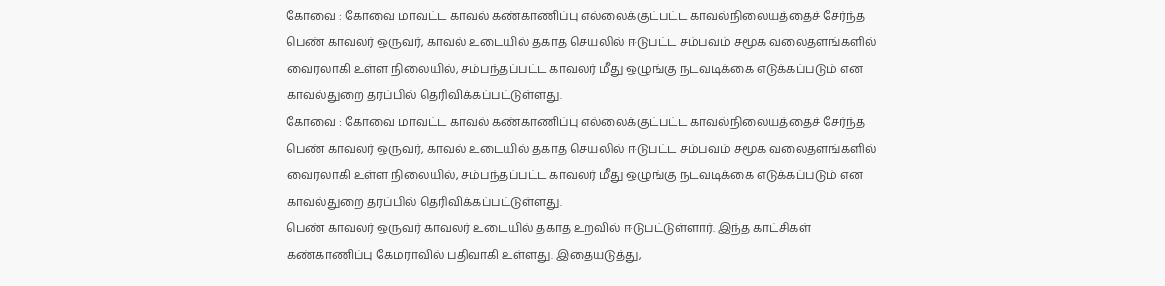கோவை : கோவை மாவட்ட காவல் கண்காணிப்பு எல்லைக்குட்பட்ட காவல்நிலையத்தைச் சேர்ந்த பெண் காவலர் ஒருவர், காவல் உடையில் தகாத செயலில் ஈடுபட்ட சம்பவம் சமூக வலைதளங்களில் வைரலாகி உள்ள நிலையில், சம்பந்தப்பட்ட காவலர் மீது ஒழுங்கு நடவடிக்கை எடுக்கப்படும் என காவல்துறை தரப்பில் தெரிவிக்கப்பட்டுள்ளது.
கோவை : கோவை மாவட்ட காவல் கண்காணிப்பு எல்லைக்குட்பட்ட காவல்நிலையத்தைச் சேர்ந்த பெண் காவலர் ஒருவர், காவல் உடையில் தகாத செயலில் ஈடுபட்ட சம்பவம் சமூக வலைதளங்களில் வைரலாகி உள்ள நிலையில், சம்பந்தப்பட்ட காவலர் மீது ஒழுங்கு நடவடிக்கை எடுக்கப்படும் என காவல்துறை தரப்பில் தெரிவிக்கப்பட்டுள்ளது.
பெண் காவலர் ஒருவர் காவலர் உடையில் தகாத உறவில் ஈடுபட்டுள்ளார். இந்த காட்சிகள் கண்காணிப்பு கேமராவில் பதிவாகி உள்ளது. இதையடுத்து,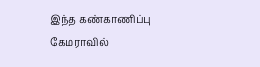இந்த கண்காணிப்பு கேமராவில்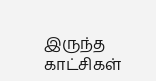இருந்த காட்சிகள்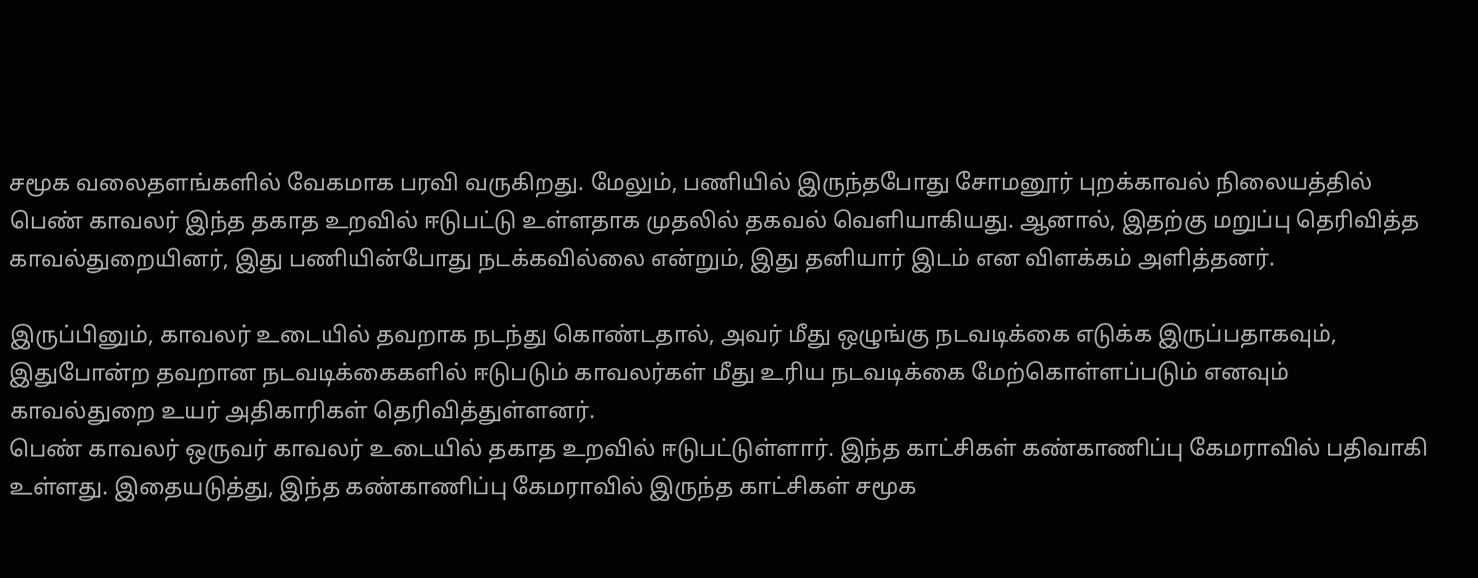சமூக வலைதளங்களில் வேகமாக பரவி வருகிறது. மேலும், பணியில் இருந்தபோது சோமனூர் புறக்காவல் நிலையத்தில் பெண் காவலர் இந்த தகாத உறவில் ஈடுபட்டு உள்ளதாக முதலில் தகவல் வெளியாகியது. ஆனால், இதற்கு மறுப்பு தெரிவித்த காவல்துறையினர், இது பணியின்போது நடக்கவில்லை என்றும், இது தனியார் இடம் என விளக்கம் அளித்தனர்.

இருப்பினும், காவலர் உடையில் தவறாக நடந்து கொண்டதால், அவர் மீது ஒழுங்கு நடவடிக்கை எடுக்க இருப்பதாகவும், இதுபோன்ற தவறான நடவடிக்கைகளில் ஈடுபடும் காவலர்கள் மீது உரிய நடவடிக்கை மேற்கொள்ளப்படும் எனவும் காவல்துறை உயர் அதிகாரிகள் தெரிவித்துள்ளனர்.
பெண் காவலர் ஒருவர் காவலர் உடையில் தகாத உறவில் ஈடுபட்டுள்ளார். இந்த காட்சிகள் கண்காணிப்பு கேமராவில் பதிவாகி உள்ளது. இதையடுத்து, இந்த கண்காணிப்பு கேமராவில் இருந்த காட்சிகள் சமூக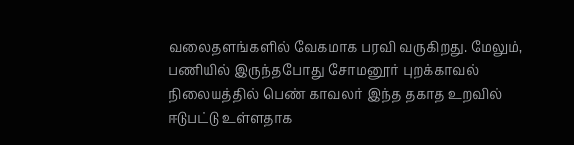வலைதளங்களில் வேகமாக பரவி வருகிறது. மேலும், பணியில் இருந்தபோது சோமனூர் புறக்காவல் நிலையத்தில் பெண் காவலர் இந்த தகாத உறவில் ஈடுபட்டு உள்ளதாக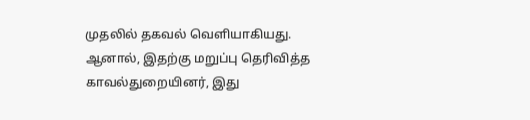முதலில் தகவல் வெளியாகியது. ஆனால், இதற்கு மறுப்பு தெரிவித்த காவல்துறையினர், இது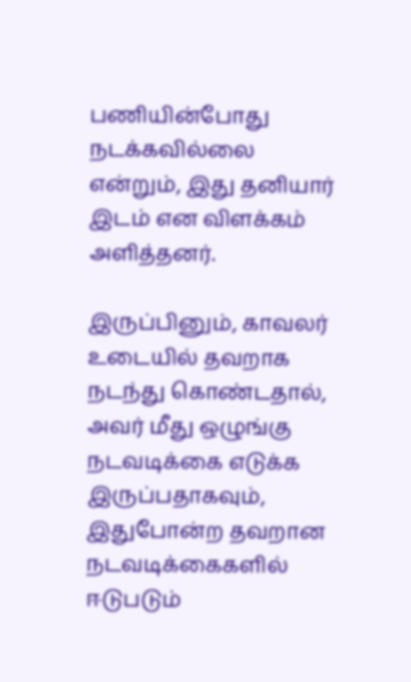பணியின்போது நடக்கவில்லை என்றும், இது தனியார் இடம் என விளக்கம் அளித்தனர்.

இருப்பினும், காவலர் உடையில் தவறாக நடந்து கொண்டதால், அவர் மீது ஒழுங்கு நடவடிக்கை எடுக்க இருப்பதாகவும், இதுபோன்ற தவறான நடவடிக்கைகளில் ஈடுபடும்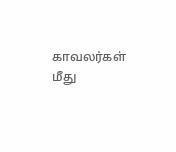காவலர்கள் மீது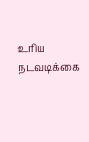உரிய நடவடிக்கை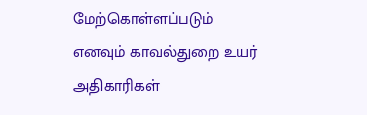மேற்கொள்ளப்படும் எனவும் காவல்துறை உயர் அதிகாரிகள்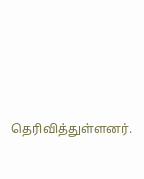தெரிவித்துள்ளனர்.